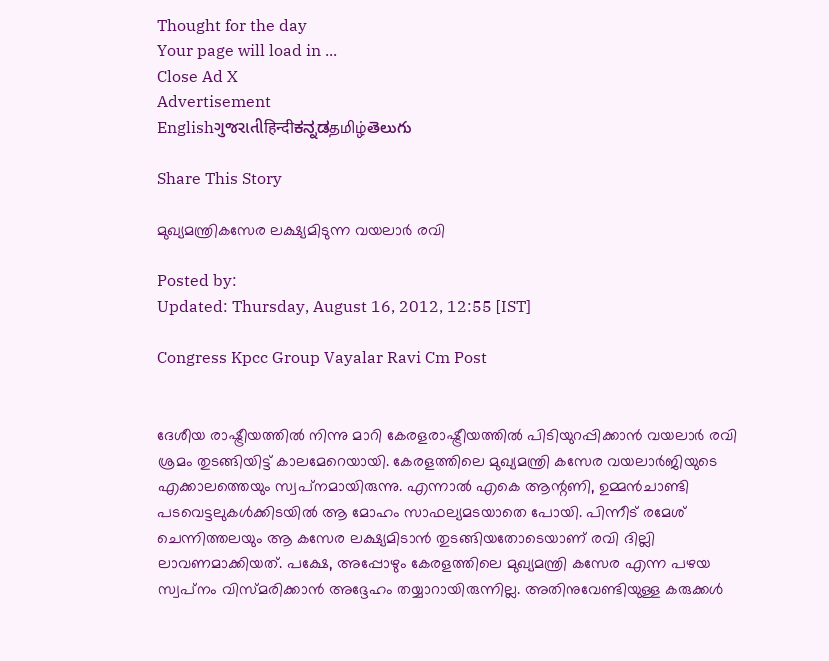Thought for the day
Your page will load in ...
Close Ad X
Advertisement
Englishગુજરાતીहिन्दीಕನ್ನಡதமிழ்తెలుగు

Share This Story

മുഖ്യമന്ത്രികസേര ലക്ഷ്യമിടുന്ന വയലാര്‍ രവി

Posted by:
Updated: Thursday, August 16, 2012, 12:55 [IST]

Congress Kpcc Group Vayalar Ravi Cm Post


ദേശീയ രാഷ്ട്രീയത്തില്‍ നിന്നു മാറി കേരളരാഷ്ട്രീയത്തില്‍ പിടിയുറപ്പിക്കാന്‍ വയലാര്‍ രവി ശ്രമം തുടങ്ങിയിട്ട് കാലമേറെയായി. കേരളത്തിലെ മുഖ്യമന്ത്രി കസേര വയലാര്‍ജിയുടെ എക്കാലത്തെയും സ്വപ്‌നമായിരുന്നു. എന്നാല്‍ എകെ ആന്റണി, ഉമ്മന്‍ചാണ്ടി പടവെട്ടലുകള്‍ക്കിടയില്‍ ആ മോഹം സാഫല്യമടയാതെ പോയി. പിന്നീട് രമേശ് ചെന്നിത്തലയും ആ കസേര ലക്ഷ്യമിടാന്‍ തുടങ്ങിയതോടെയാണ് രവി ദില്ലി ലാവണമാക്കിയത്. പക്ഷേ, അപ്പോഴും കേരളത്തിലെ മുഖ്യമന്ത്രി കസേര എന്ന പഴയ സ്വപ്‌നം വിസ്മരിക്കാന്‍ അദ്ദേഹം തയ്യാറായിരുന്നില്ല. അതിനുവേണ്ടിയുള്ള കരുക്കള്‍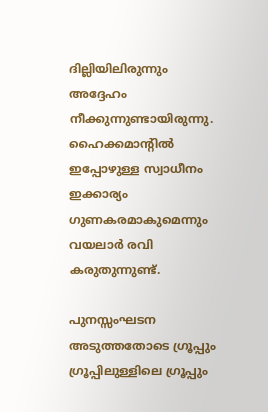ദില്ലിയിലിരുന്നും അദ്ദേഹം നീക്കുന്നുണ്ടായിരുന്നു. ഹൈക്കമാന്റില്‍ ഇപ്പോഴുള്ള സ്വാധീനം ഇക്കാര്യം ഗുണകരമാകുമെന്നും വയലാര്‍ രവി കരുതുന്നുണ്ട്.

പുനസ്സംഘടന അടുത്തതോടെ ഗ്രൂപ്പും ഗ്രൂപ്പിലുള്ളിലെ ഗ്രൂപ്പും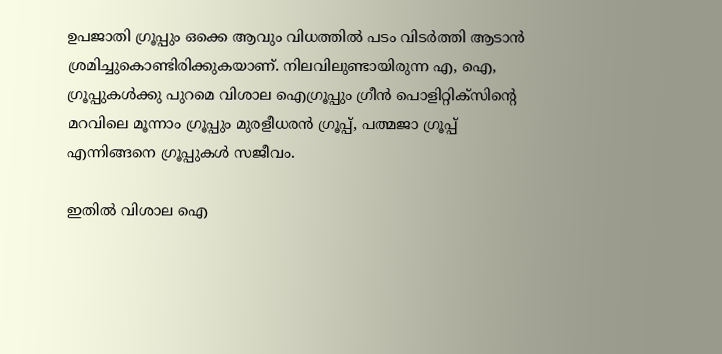ഉപജാതി ഗ്രൂപ്പും ഒക്കെ ആവും വിധത്തില്‍ പടം വിടര്‍ത്തി ആടാന്‍ ശ്രമിച്ചുകൊണ്ടിരിക്കുകയാണ്. നിലവിലുണ്ടായിരുന്ന എ, ഐ, ഗ്രൂപ്പുകള്‍ക്കു പുറമെ വിശാല ഐഗ്രൂപ്പും ഗ്രീന്‍ പൊളിറ്റിക്‌സിന്റെ മറവിലെ മൂന്നാം ഗ്രൂപ്പും മുരളീധരന്‍ ഗ്രൂപ്പ്, പത്മജാ ഗ്രൂപ്പ് എന്നിങ്ങനെ ഗ്രൂപ്പുകള്‍ സജീവം.

ഇതില്‍ വിശാല ഐ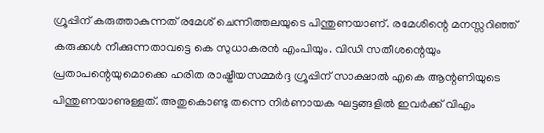ഗ്രൂപ്പിന് കരുത്താകുന്നത് രമേശ് ചെന്നിത്തലയുടെ പിന്തുണയാണ്. രമേശിന്റെ മനസ്സറിഞ്ഞ് കരുക്കള്‍ നീക്കുന്നതാവട്ടെ കെ സുധാകരന്‍ എംപിയും. വിഡി സതീശന്റെയും പ്രതാപന്റെയുമൊക്കെ ഹരിത രാഷ്ട്രീയസമ്മര്‍ദ്ദ ഗ്രൂപ്പിന് സാക്ഷാല്‍ എകെ ആന്റണിയുടെ പിന്തുണയാണുള്ളത്. അതുകൊണ്ടു തന്നെ നിര്‍ണായക ഘട്ടങ്ങളില്‍ ഇവര്‍ക്ക് വിഎം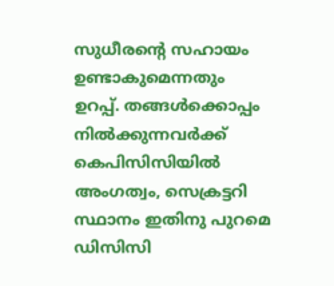സുധീരന്റെ സഹായം ഉണ്ടാകുമെന്നതും ഉറപ്പ്. തങ്ങള്‍ക്കൊപ്പം നില്‍ക്കുന്നവര്‍ക്ക് കെപിസിസിയില്‍ അംഗത്വം, സെക്രട്ടറി സ്ഥാനം ഇതിനു പുറമെ ഡിസിസി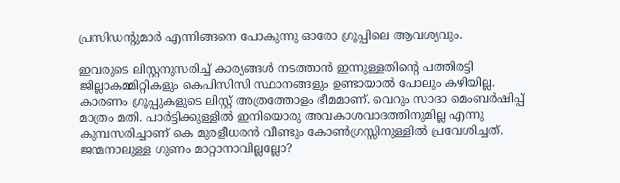പ്രസിഡന്റുമാര്‍ എന്നിങ്ങനെ പോകുന്നു ഓരോ ഗ്രൂപ്പിലെ ആവശ്യവും.

ഇവരുടെ ലിസ്റ്റനുസരിച്ച് കാര്യങ്ങള്‍ നടത്താന്‍ ഇന്നുള്ളതിന്റെ പത്തിരട്ടി ജില്ലാകമ്മിറ്റികളും കെപിസിസി സ്ഥാനങ്ങളും ഉണ്ടായാല്‍ പോലും കഴിയില്ല. കാരണം ഗ്രൂപ്പുകളുടെ ലിസ്റ്റ് അത്രത്തോളം ഭീമമാണ്. വെറും സാദാ മെംബര്‍ഷിപ്പ് മാത്രം മതി. പാര്‍ട്ടിക്കുള്ളില്‍ ഇനിയൊരു അവകാശവാദത്തിനുമില്ല എന്നു കുമ്പസരിച്ചാണ് കെ മുരളീധരന്‍ വീണ്ടും കോണ്‍ഗ്രസ്സിനുള്ളില്‍ പ്രവേശിച്ചത്. ജന്മനാലുള്ള ഗുണം മാറ്റാനാവില്ലല്ലോ?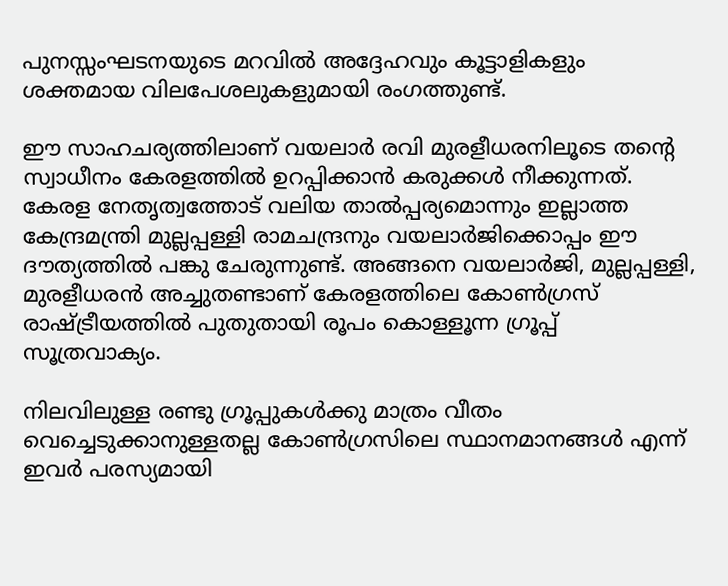പുനസ്സംഘടനയുടെ മറവില്‍ അദ്ദേഹവും കൂട്ടാളികളും ശക്തമായ വിലപേശലുകളുമായി രംഗത്തുണ്ട്.

ഈ സാഹചര്യത്തിലാണ് വയലാര്‍ രവി മുരളീധരനിലൂടെ തന്റെ സ്വാധീനം കേരളത്തില്‍ ഉറപ്പിക്കാന്‍ കരുക്കള്‍ നീക്കുന്നത്. കേരള നേതൃത്വത്തോട് വലിയ താല്‍പ്പര്യമൊന്നും ഇല്ലാത്ത കേന്ദ്രമന്ത്രി മുല്ലപ്പള്ളി രാമചന്ദ്രനും വയലാര്‍ജിക്കൊപ്പം ഈ ദൗത്യത്തില്‍ പങ്കു ചേരുന്നുണ്ട്. അങ്ങനെ വയലാര്‍ജി, മുല്ലപ്പള്ളി, മുരളീധരന്‍ അച്ചുതണ്ടാണ് കേരളത്തിലെ കോണ്‍ഗ്രസ് രാഷ്ട്രീയത്തില്‍ പുതുതായി രൂപം കൊള്ളൂന്ന ഗ്രൂപ്പ് സൂത്രവാക്യം.

നിലവിലുള്ള രണ്ടു ഗ്രൂപ്പുകള്‍ക്കു മാത്രം വീതം വെച്ചെടുക്കാനുള്ളതല്ല കോണ്‍ഗ്രസിലെ സ്ഥാനമാനങ്ങള്‍ എന്ന് ഇവര്‍ പരസ്യമായി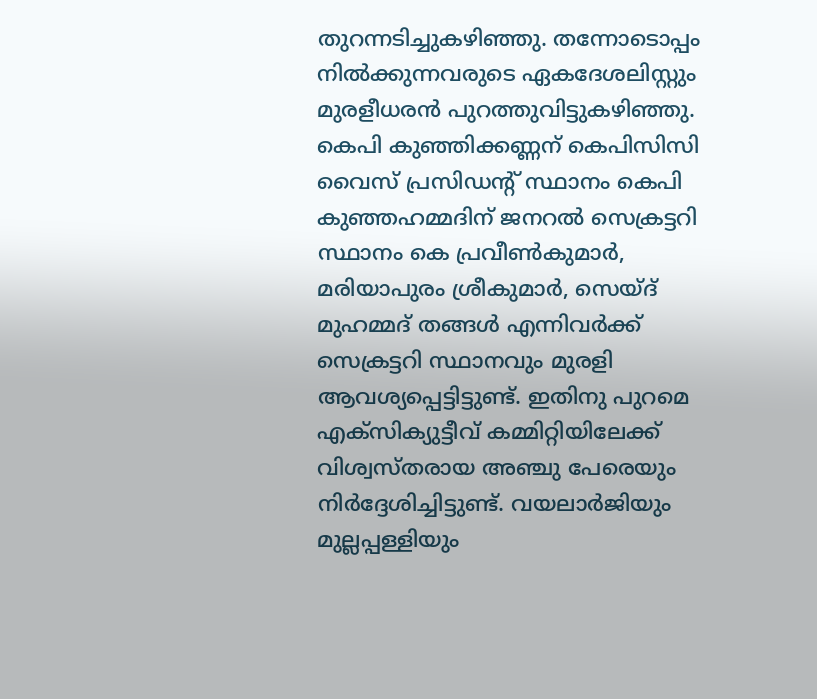തുറന്നടിച്ചുകഴിഞ്ഞു. തന്നോടൊപ്പം നില്‍ക്കുന്നവരുടെ ഏകദേശലിസ്റ്റും മുരളീധരന്‍ പുറത്തുവിട്ടുകഴിഞ്ഞു. കെപി കുഞ്ഞിക്കണ്ണന് കെപിസിസി വൈസ് പ്രസിഡന്റ് സ്ഥാനം കെപി കുഞ്ഞഹമ്മദിന് ജനറല്‍ സെക്രട്ടറി സ്ഥാനം കെ പ്രവീണ്‍കുമാര്‍, മരിയാപുരം ശ്രീകുമാര്‍, സെയ്ദ് മുഹമ്മദ് തങ്ങള്‍ എന്നിവര്‍ക്ക് സെക്രട്ടറി സ്ഥാനവും മുരളി ആവശ്യപ്പെട്ടിട്ടുണ്ട്. ഇതിനു പുറമെ എക്‌സിക്യുട്ടീവ് കമ്മിറ്റിയിലേക്ക് വിശ്വസ്തരായ അഞ്ചു പേരെയും നിര്‍ദ്ദേശിച്ചിട്ടുണ്ട്. വയലാര്‍ജിയും മുല്ലപ്പള്ളിയും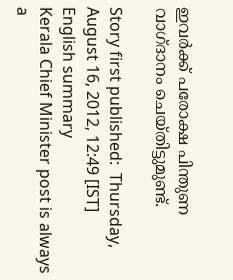ഇവര്‍ക്ക് പരോക്ഷ പിന്തുണ വാഗ്ദാനം ചെയ്തിട്ടുമുണ്ട്.

Story first published:  Thursday, August 16, 2012, 12:49 [IST]
English summary
Kerala Chief Minister post is always a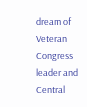dream of Veteran Congress leader and Central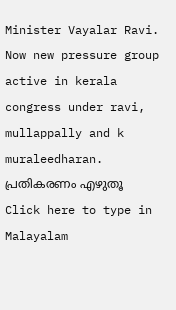Minister Vayalar Ravi. Now new pressure group active in kerala congress under ravi, mullappally and k muraleedharan.
പ്രതികരണം എഴുതൂ
Click here to type in Malayalam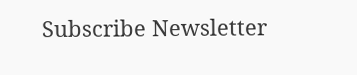Subscribe Newsletter